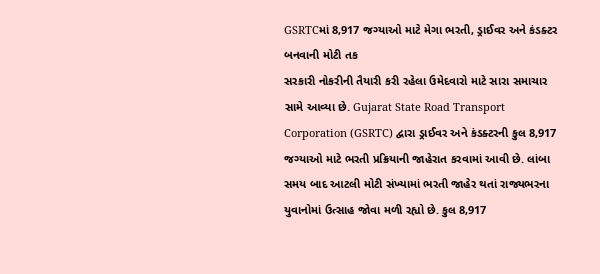GSRTCમાં 8,917 જગ્યાઓ માટે મેગા ભરતી, ડ્રાઈવર અને કંડક્ટર બનવાની મોટી તક
સરકારી નોકરીની તૈયારી કરી રહેલા ઉમેદવારો માટે સારા સમાચાર સામે આવ્યા છે. Gujarat State Road Transport Corporation (GSRTC) દ્વારા ડ્રાઈવર અને કંડક્ટરની કુલ 8,917 જગ્યાઓ માટે ભરતી પ્રક્રિયાની જાહેરાત કરવામાં આવી છે. લાંબા સમય બાદ આટલી મોટી સંખ્યામાં ભરતી જાહેર થતાં રાજ્યભરના યુવાનોમાં ઉત્સાહ જોવા મળી રહ્યો છે. કુલ 8,917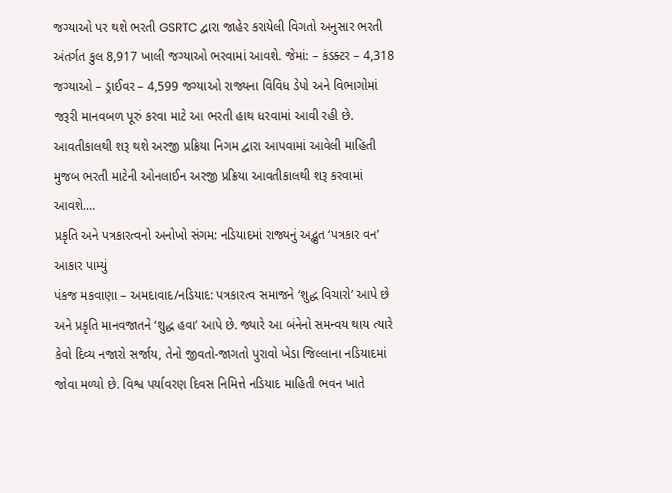જગ્યાઓ પર થશે ભરતી GSRTC દ્વારા જાહેર કરાયેલી વિગતો અનુસાર ભરતી અંતર્ગત કુલ 8,917 ખાલી જગ્યાઓ ભરવામાં આવશે. જેમાં: – કંડક્ટર – 4,318 જગ્યાઓ – ડ્રાઈવર – 4,599 જગ્યાઓ રાજ્યના વિવિધ ડેપો અને વિભાગોમાં જરૂરી માનવબળ પૂરું કરવા માટે આ ભરતી હાથ ધરવામાં આવી રહી છે. આવતીકાલથી શરૂ થશે અરજી પ્રક્રિયા નિગમ દ્વારા આપવામાં આવેલી માહિતી મુજબ ભરતી માટેની ઓનલાઈન અરજી પ્રક્રિયા આવતીકાલથી શરૂ કરવામાં આવશે.…
પ્રકૃતિ અને પત્રકારત્વનો અનોખો સંગમ: નડિયાદમાં રાજ્યનું અદ્ભુત ‘પત્રકાર વન’ આકાર પામ્યું
પંકજ મકવાણા – અમદાવાદ/નડિયાદ: પત્રકારત્વ સમાજને ‘શુદ્ધ વિચારો’ આપે છે અને પ્રકૃતિ માનવજાતને ‘શુદ્ધ હવા’ આપે છે. જ્યારે આ બંનેનો સમન્વય થાય ત્યારે કેવો દિવ્ય નજારો સર્જાય, તેનો જીવતો-જાગતો પુરાવો ખેડા જિલ્લાના નડિયાદમાં જોવા મળ્યો છે. વિશ્વ પર્યાવરણ દિવસ નિમિત્તે નડિયાદ માહિતી ભવન ખાતે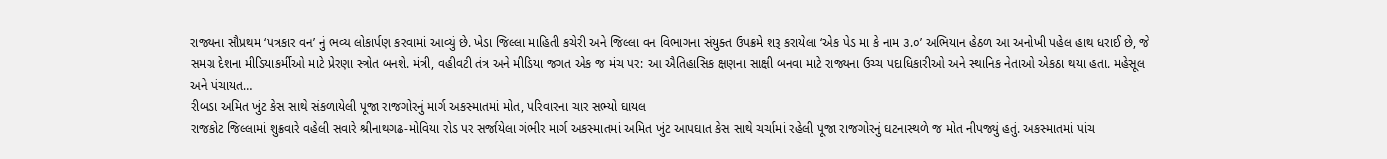રાજ્યના સૌપ્રથમ ‘પત્રકાર વન’ નું ભવ્ય લોકાર્પણ કરવામાં આવ્યું છે. ખેડા જિલ્લા માહિતી કચેરી અને જિલ્લા વન વિભાગના સંયુક્ત ઉપક્રમે શરૂ કરાયેલા ‘એક પેડ મા કે નામ ૩.૦’ અભિયાન હેઠળ આ અનોખી પહેલ હાથ ધરાઈ છે, જે સમગ્ર દેશના મીડિયાકર્મીઓ માટે પ્રેરણા સ્ત્રોત બનશે. મંત્રી, વહીવટી તંત્ર અને મીડિયા જગત એક જ મંચ પર: આ ઐતિહાસિક ક્ષણના સાક્ષી બનવા માટે રાજ્યના ઉચ્ચ પદાધિકારીઓ અને સ્થાનિક નેતાઓ એકઠા થયા હતા. મહેસૂલ અને પંચાયત…
રીબડા અમિત ખુંટ કેસ સાથે સંકળાયેલી પૂજા રાજગોરનું માર્ગ અકસ્માતમાં મોત, પરિવારના ચાર સભ્યો ઘાયલ
રાજકોટ જિલ્લામાં શુક્રવારે વહેલી સવારે શ્રીનાથગઢ-મોવિયા રોડ પર સર્જાયેલા ગંભીર માર્ગ અકસ્માતમાં અમિત ખુંટ આપઘાત કેસ સાથે ચર્ચામાં રહેલી પૂજા રાજગોરનું ઘટનાસ્થળે જ મોત નીપજ્યું હતું. અકસ્માતમાં પાંચ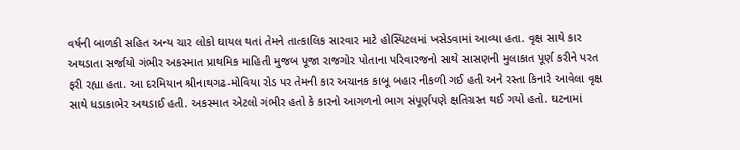વર્ષની બાળકી સહિત અન્ય ચાર લોકો ઘાયલ થતાં તેમને તાત્કાલિક સારવાર માટે હોસ્પિટલમાં ખસેડવામાં આવ્યા હતા. વૃક્ષ સાથે કાર અથડાતા સર્જાયો ગંભીર અકસ્માત પ્રાથમિક માહિતી મુજબ પૂજા રાજગોર પોતાના પરિવારજનો સાથે સાસણની મુલાકાત પૂર્ણ કરીને પરત ફરી રહ્યા હતા. આ દરમિયાન શ્રીનાથગઢ-મોવિયા રોડ પર તેમની કાર અચાનક કાબૂ બહાર નીકળી ગઈ હતી અને રસ્તા કિનારે આવેલા વૃક્ષ સાથે ધડાકાભેર અથડાઈ હતી. અકસ્માત એટલો ગંભીર હતો કે કારનો આગળનો ભાગ સંપૂર્ણપણે ક્ષતિગ્રસ્ત થઈ ગયો હતો. ઘટનામાં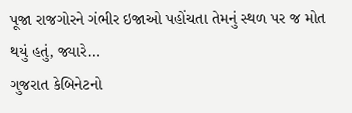પૂજા રાજગોરને ગંભીર ઇજાઓ પહોંચતા તેમનું સ્થળ પર જ મોત થયું હતું, જ્યારે…
ગુજરાત કેબિનેટનો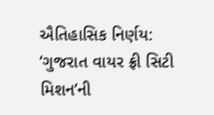ઐતિહાસિક નિર્ણય: ‘ગુજરાત વાયર ફ્રી સિટી મિશન’ની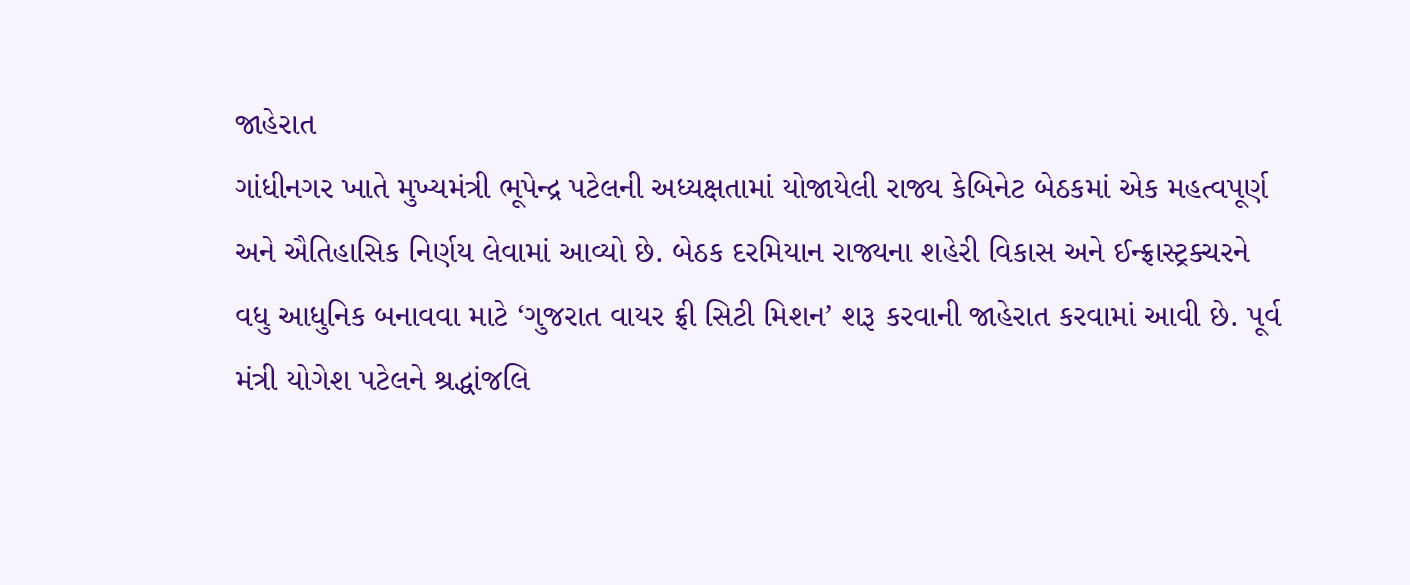જાહેરાત
ગાંધીનગર ખાતે મુખ્યમંત્રી ભૂપેન્દ્ર પટેલની અધ્યક્ષતામાં યોજાયેલી રાજ્ય કેબિનેટ બેઠકમાં એક મહત્વપૂર્ણ અને ઐતિહાસિક નિર્ણય લેવામાં આવ્યો છે. બેઠક દરમિયાન રાજ્યના શહેરી વિકાસ અને ઈન્ફ્રાસ્ટ્રક્ચરને વધુ આધુનિક બનાવવા માટે ‘ગુજરાત વાયર ફ્રી સિટી મિશન’ શરૂ કરવાની જાહેરાત કરવામાં આવી છે. પૂર્વ મંત્રી યોગેશ પટેલને શ્રદ્ધાંજલિ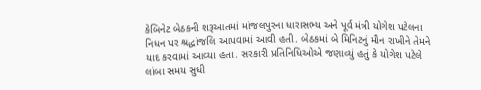કેબિનેટ બેઠકની શરૂઆતમાં માંજલપુરના ધારાસભ્ય અને પૂર્વ મંત્રી યોગેશ પટેલના નિધન પર શ્રદ્ધાંજલિ આપવામાં આવી હતી. બેઠકમાં બે મિનિટનું મૌન રાખીને તેમને યાદ કરવામાં આવ્યા હતા. સરકારી પ્રતિનિધિઓએ જણાવ્યું હતું કે યોગેશ પટેલે લાંબા સમય સુધી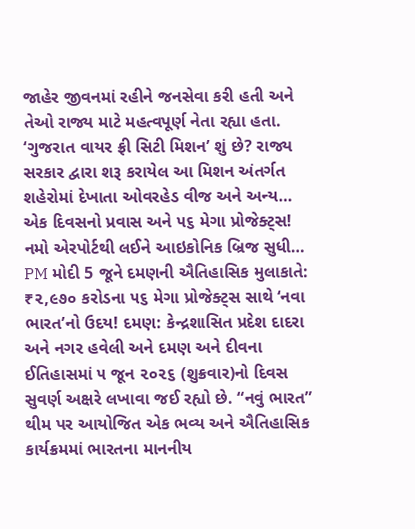જાહેર જીવનમાં રહીને જનસેવા કરી હતી અને તેઓ રાજ્ય માટે મહત્વપૂર્ણ નેતા રહ્યા હતા. ‘ગુજરાત વાયર ફ્રી સિટી મિશન’ શું છે? રાજ્ય સરકાર દ્વારા શરૂ કરાયેલ આ મિશન અંતર્ગત શહેરોમાં દેખાતા ઓવરહેડ વીજ અને અન્ય…
એક દિવસનો પ્રવાસ અને ૫૬ મેગા પ્રોજેક્ટ્સ! નમો એરપોર્ટથી લઈને આઇકોનિક બ્રિજ સુધી…
PM મોદી 5 જૂને દમણની ઐતિહાસિક મુલાકાતે: ₹૨,૯૭૦ કરોડના ૫૬ મેગા પ્રોજેક્ટ્સ સાથે ‘નવા ભારત’નો ઉદય! દમણ: કેન્દ્રશાસિત પ્રદેશ દાદરા અને નગર હવેલી અને દમણ અને દીવના ઈતિહાસમાં ૫ જૂન ૨૦૨૬ (શુક્રવાર)નો દિવસ સુવર્ણ અક્ષરે લખાવા જઈ રહ્યો છે. “નવું ભારત” થીમ પર આયોજિત એક ભવ્ય અને ઐતિહાસિક કાર્યક્રમમાં ભારતના માનનીય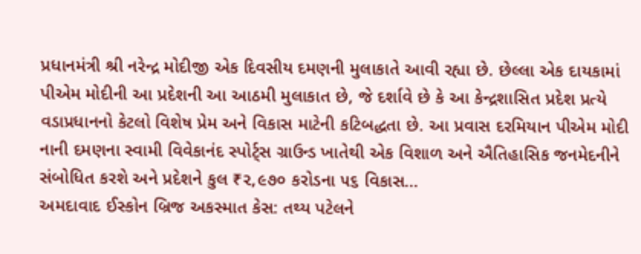પ્રધાનમંત્રી શ્રી નરેન્દ્ર મોદીજી એક દિવસીય દમણની મુલાકાતે આવી રહ્યા છે. છેલ્લા એક દાયકામાં પીએમ મોદીની આ પ્રદેશની આ આઠમી મુલાકાત છે, જે દર્શાવે છે કે આ કેન્દ્રશાસિત પ્રદેશ પ્રત્યે વડાપ્રધાનનો કેટલો વિશેષ પ્રેમ અને વિકાસ માટેની કટિબદ્ધતા છે. આ પ્રવાસ દરમિયાન પીએમ મોદી નાની દમણના સ્વામી વિવેકાનંદ સ્પોર્ટ્સ ગ્રાઉન્ડ ખાતેથી એક વિશાળ અને ઐતિહાસિક જનમેદનીને સંબોધિત કરશે અને પ્રદેશને કુલ ₹૨,૯૭૦ કરોડના ૫૬ વિકાસ…
અમદાવાદ ઈસ્કોન બ્રિજ અકસ્માત કેસ: તથ્ય પટેલને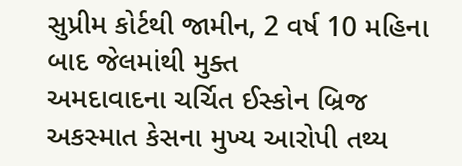સુપ્રીમ કોર્ટથી જામીન, 2 વર્ષ 10 મહિના બાદ જેલમાંથી મુક્ત
અમદાવાદના ચર્ચિત ઈસ્કોન બ્રિજ અકસ્માત કેસના મુખ્ય આરોપી તથ્ય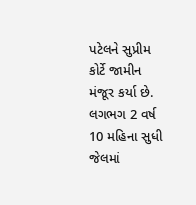પટેલને સુપ્રીમ કોર્ટે જામીન મંજૂર કર્યા છે. લગભગ 2 વર્ષ 10 મહિના સુધી જેલમાં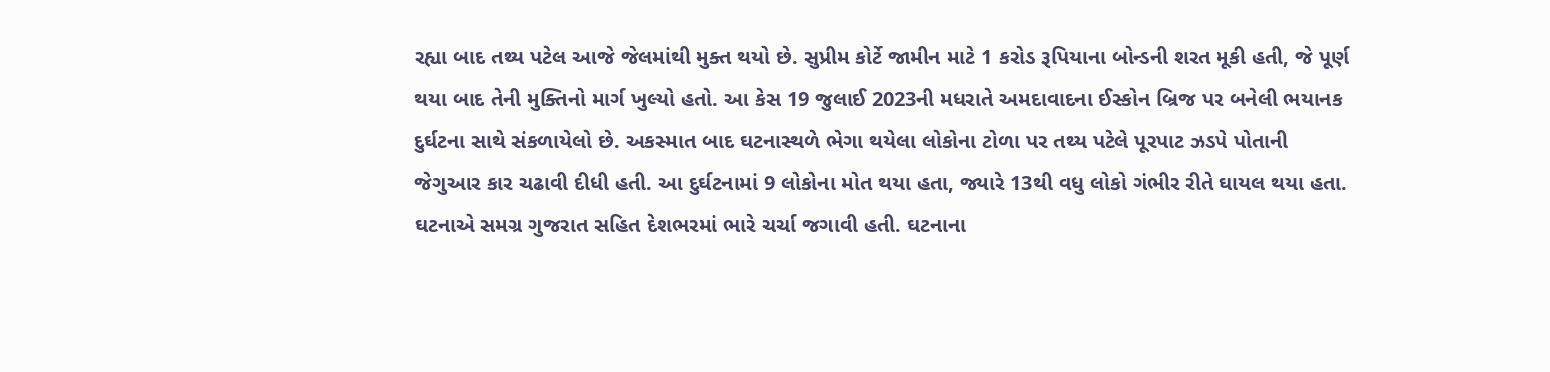રહ્યા બાદ તથ્ય પટેલ આજે જેલમાંથી મુક્ત થયો છે. સુપ્રીમ કોર્ટે જામીન માટે 1 કરોડ રૂપિયાના બોન્ડની શરત મૂકી હતી, જે પૂર્ણ થયા બાદ તેની મુક્તિનો માર્ગ ખુલ્યો હતો. આ કેસ 19 જુલાઈ 2023ની મધરાતે અમદાવાદના ઈસ્કોન બ્રિજ પર બનેલી ભયાનક દુર્ઘટના સાથે સંકળાયેલો છે. અકસ્માત બાદ ઘટનાસ્થળે ભેગા થયેલા લોકોના ટોળા પર તથ્ય પટેલે પૂરપાટ ઝડપે પોતાની જેગુઆર કાર ચઢાવી દીધી હતી. આ દુર્ઘટનામાં 9 લોકોના મોત થયા હતા, જ્યારે 13થી વધુ લોકો ગંભીર રીતે ઘાયલ થયા હતા. ઘટનાએ સમગ્ર ગુજરાત સહિત દેશભરમાં ભારે ચર્ચા જગાવી હતી. ઘટનાના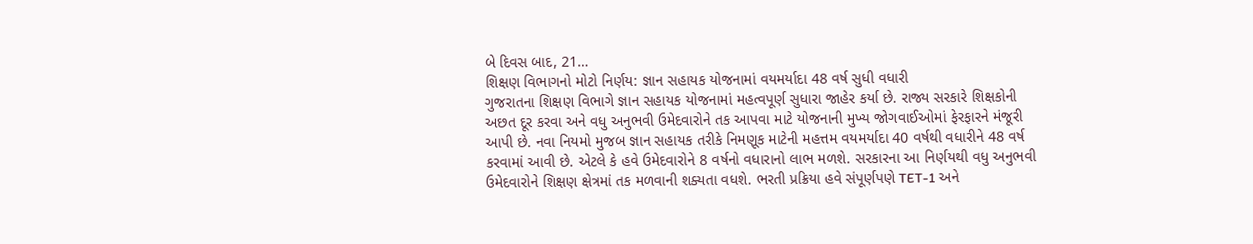બે દિવસ બાદ, 21…
શિક્ષણ વિભાગનો મોટો નિર્ણય: જ્ઞાન સહાયક યોજનામાં વયમર્યાદા 48 વર્ષ સુધી વધારી
ગુજરાતના શિક્ષણ વિભાગે જ્ઞાન સહાયક યોજનામાં મહત્વપૂર્ણ સુધારા જાહેર કર્યા છે. રાજ્ય સરકારે શિક્ષકોની અછત દૂર કરવા અને વધુ અનુભવી ઉમેદવારોને તક આપવા માટે યોજનાની મુખ્ય જોગવાઈઓમાં ફેરફારને મંજૂરી આપી છે. નવા નિયમો મુજબ જ્ઞાન સહાયક તરીકે નિમણૂક માટેની મહત્તમ વયમર્યાદા 40 વર્ષથી વધારીને 48 વર્ષ કરવામાં આવી છે. એટલે કે હવે ઉમેદવારોને 8 વર્ષનો વધારાનો લાભ મળશે. સરકારના આ નિર્ણયથી વધુ અનુભવી ઉમેદવારોને શિક્ષણ ક્ષેત્રમાં તક મળવાની શક્યતા વધશે. ભરતી પ્રક્રિયા હવે સંપૂર્ણપણે TET-1 અને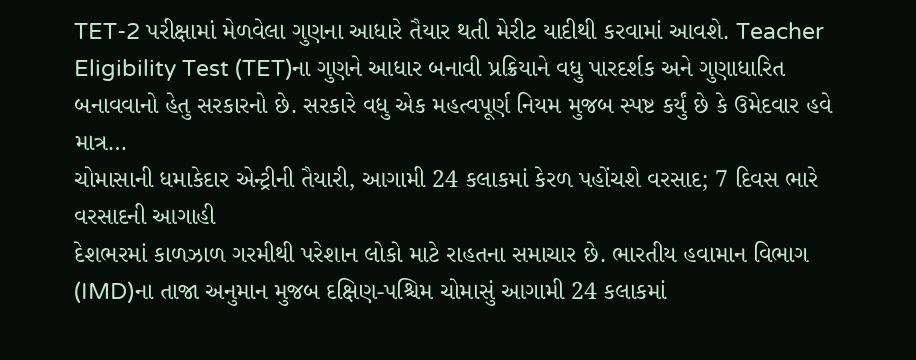TET-2 પરીક્ષામાં મેળવેલા ગુણના આધારે તૈયાર થતી મેરીટ યાદીથી કરવામાં આવશે. Teacher Eligibility Test (TET)ના ગુણને આધાર બનાવી પ્રક્રિયાને વધુ પારદર્શક અને ગુણાધારિત બનાવવાનો હેતુ સરકારનો છે. સરકારે વધુ એક મહત્વપૂર્ણ નિયમ મુજબ સ્પષ્ટ કર્યું છે કે ઉમેદવાર હવે માત્ર…
ચોમાસાની ધમાકેદાર એન્ટ્રીની તૈયારી, આગામી 24 કલાકમાં કેરળ પહોંચશે વરસાદ; 7 દિવસ ભારે વરસાદની આગાહી
દેશભરમાં કાળઝાળ ગરમીથી પરેશાન લોકો માટે રાહતના સમાચાર છે. ભારતીય હવામાન વિભાગ (IMD)ના તાજા અનુમાન મુજબ દક્ષિણ-પશ્ચિમ ચોમાસું આગામી 24 કલાકમાં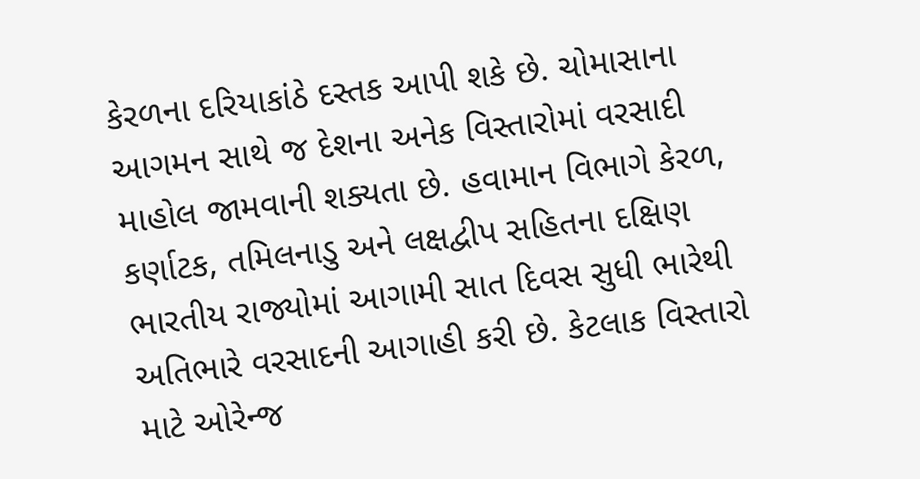કેરળના દરિયાકાંઠે દસ્તક આપી શકે છે. ચોમાસાના આગમન સાથે જ દેશના અનેક વિસ્તારોમાં વરસાદી માહોલ જામવાની શક્યતા છે. હવામાન વિભાગે કેરળ, કર્ણાટક, તમિલનાડુ અને લક્ષદ્વીપ સહિતના દક્ષિણ ભારતીય રાજ્યોમાં આગામી સાત દિવસ સુધી ભારેથી અતિભારે વરસાદની આગાહી કરી છે. કેટલાક વિસ્તારો માટે ઓરેન્જ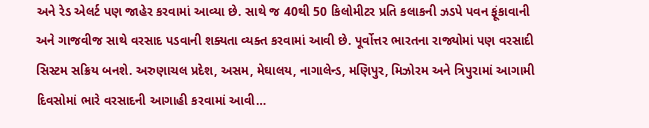અને રેડ એલર્ટ પણ જાહેર કરવામાં આવ્યા છે. સાથે જ 40થી 50 કિલોમીટર પ્રતિ કલાકની ઝડપે પવન ફૂંકાવાની અને ગાજવીજ સાથે વરસાદ પડવાની શક્યતા વ્યક્ત કરવામાં આવી છે. પૂર્વોત્તર ભારતના રાજ્યોમાં પણ વરસાદી સિસ્ટમ સક્રિય બનશે. અરુણાચલ પ્રદેશ, અસમ, મેઘાલય, નાગાલેન્ડ, મણિપુર, મિઝોરમ અને ત્રિપુરામાં આગામી દિવસોમાં ભારે વરસાદની આગાહી કરવામાં આવી…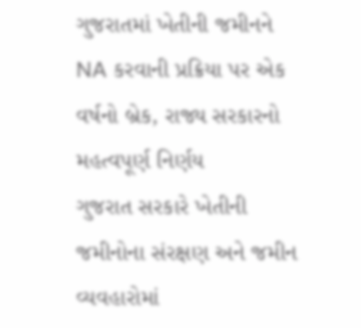ગુજરાતમાં ખેતીની જમીનને NA કરવાની પ્રક્રિયા પર એક વર્ષનો બ્રેક, રાજ્ય સરકારનો મહત્વપૂર્ણ નિર્ણય
ગુજરાત સરકારે ખેતીની જમીનોના સંરક્ષણ અને જમીન વ્યવહારોમાં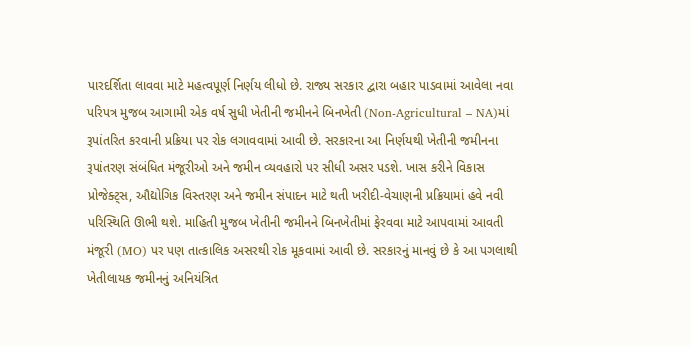પારદર્શિતા લાવવા માટે મહત્વપૂર્ણ નિર્ણય લીધો છે. રાજ્ય સરકાર દ્વારા બહાર પાડવામાં આવેલા નવા પરિપત્ર મુજબ આગામી એક વર્ષ સુધી ખેતીની જમીનને બિનખેતી (Non-Agricultural – NA)માં રૂપાંતરિત કરવાની પ્રક્રિયા પર રોક લગાવવામાં આવી છે. સરકારના આ નિર્ણયથી ખેતીની જમીનના રૂપાંતરણ સંબંધિત મંજૂરીઓ અને જમીન વ્યવહારો પર સીધી અસર પડશે. ખાસ કરીને વિકાસ પ્રોજેક્ટ્સ, ઔદ્યોગિક વિસ્તરણ અને જમીન સંપાદન માટે થતી ખરીદી-વેચાણની પ્રક્રિયામાં હવે નવી પરિસ્થિતિ ઊભી થશે. માહિતી મુજબ ખેતીની જમીનને બિનખેતીમાં ફેરવવા માટે આપવામાં આવતી મંજૂરી (MO) પર પણ તાત્કાલિક અસરથી રોક મૂકવામાં આવી છે. સરકારનું માનવું છે કે આ પગલાથી ખેતીલાયક જમીનનું અનિયંત્રિત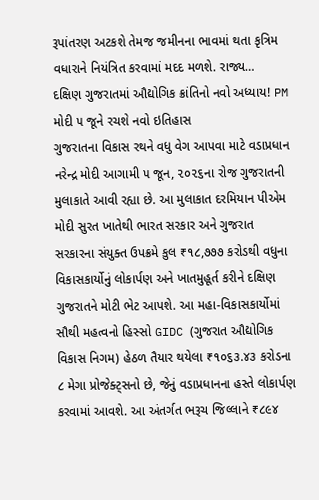રૂપાંતરણ અટકશે તેમજ જમીનના ભાવમાં થતા કૃત્રિમ વધારાને નિયંત્રિત કરવામાં મદદ મળશે. રાજ્ય…
દક્ષિણ ગુજરાતમાં ઔદ્યોગિક ક્રાંતિનો નવો અધ્યાય! PM મોદી ૫ જૂને રચશે નવો ઇતિહાસ
ગુજરાતના વિકાસ રથને વધુ વેગ આપવા માટે વડાપ્રધાન નરેન્દ્ર મોદી આગામી ૫ જૂન, ૨૦૨૬ના રોજ ગુજરાતની મુલાકાતે આવી રહ્યા છે. આ મુલાકાત દરમિયાન પીએમ મોદી સુરત ખાતેથી ભારત સરકાર અને ગુજરાત સરકારના સંયુક્ત ઉપક્રમે કુલ ₹૧૮,૭૭૭ કરોડથી વધુના વિકાસકાર્યોનું લોકાર્પણ અને ખાતમુહૂર્ત કરીને દક્ષિણ ગુજરાતને મોટી ભેટ આપશે. આ મહા-વિકાસકાર્યોમાં સૌથી મહત્વનો હિસ્સો GIDC (ગુજરાત ઔદ્યોગિક વિકાસ નિગમ) હેઠળ તૈયાર થયેલા ₹૧૦૬૩.૪૩ કરોડના ૮ મેગા પ્રોજેક્ટ્સનો છે, જેનું વડાપ્રધાનના હસ્તે લોકાર્પણ કરવામાં આવશે. આ અંતર્ગત ભરૂચ જિલ્લાને ₹૮૯૪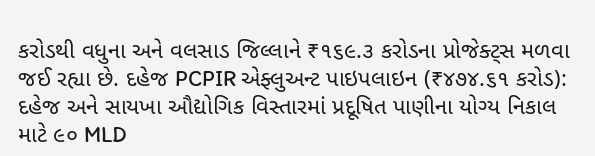કરોડથી વધુના અને વલસાડ જિલ્લાને ₹૧૬૯.૩ કરોડના પ્રોજેક્ટ્સ મળવા જઈ રહ્યા છે. દહેજ PCPIR એફ્લુઅન્ટ પાઇપલાઇન (₹૪૭૪.૬૧ કરોડ): દહેજ અને સાયખા ઔદ્યોગિક વિસ્તારમાં પ્રદૂષિત પાણીના યોગ્ય નિકાલ માટે ૯૦ MLD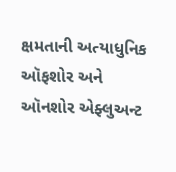ક્ષમતાની અત્યાધુનિક ઑફશોર અને ઑનશોર એફ્લુઅન્ટ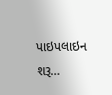પાઇપલાઇન શરૂ…